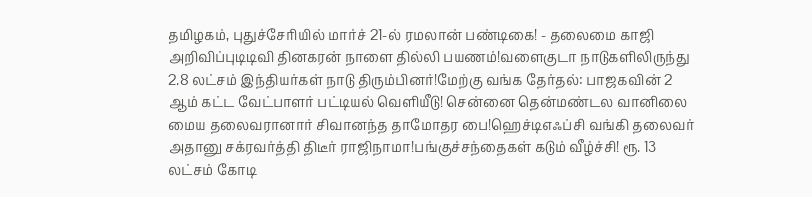தமிழகம், புதுச்சேரியில் மார்ச் 21-ல் ரமலான் பண்டிகை! - தலைமை காஜி அறிவிப்புடிடிவி தினகரன் நாளை தில்லி பயணம்!வளைகுடா நாடுகளிலிருந்து 2.8 லட்சம் இந்தியர்கள் நாடு திரும்பினர்!மேற்கு வங்க தேர்தல்: பாஜகவின் 2 ஆம் கட்ட வேட்பாளர் பட்டியல் வெளியீடு! சென்னை தென்மண்டல வானிலை மைய தலைவரானார் சிவானந்த தாமோதர பை!ஹெச்டிஎஃப்சி வங்கி தலைவர் அதானு சக்ரவர்த்தி திடீர் ராஜிநாமா!பங்குச்சந்தைகள் கடும் வீழ்ச்சி! ரூ. 13 லட்சம் கோடி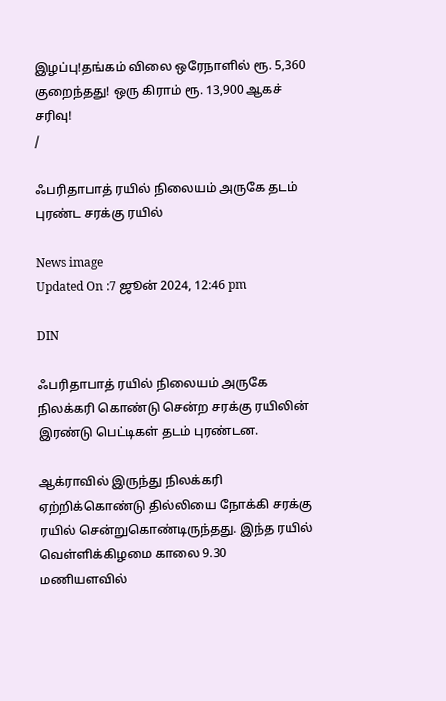இழப்பு!தங்கம் விலை ஒரேநாளில் ரூ. 5,360 குறைந்தது! ஒரு கிராம் ரூ. 13,900 ஆகச் சரிவு!
/

ஃபரிதாபாத் ரயில் நிலையம் அருகே தடம் புரண்ட சரக்கு ரயில்

News image
Updated On :7 ஜூன் 2024, 12:46 pm

DIN

ஃபரிதாபாத் ரயில் நிலையம் அருகே நிலக்கரி கொண்டு சென்ற சரக்கு ரயிலின் இரண்டு பெட்டிகள் தடம் புரண்டன.

ஆக்ராவில் இருந்து நிலக்கரி ஏற்றிக்கொண்டு தில்லியை நோக்கி சரக்கு ரயில் சென்றுகொண்டிருந்தது. இந்த ரயில் வெள்ளிக்கிழமை காலை 9.30 மணியளவில்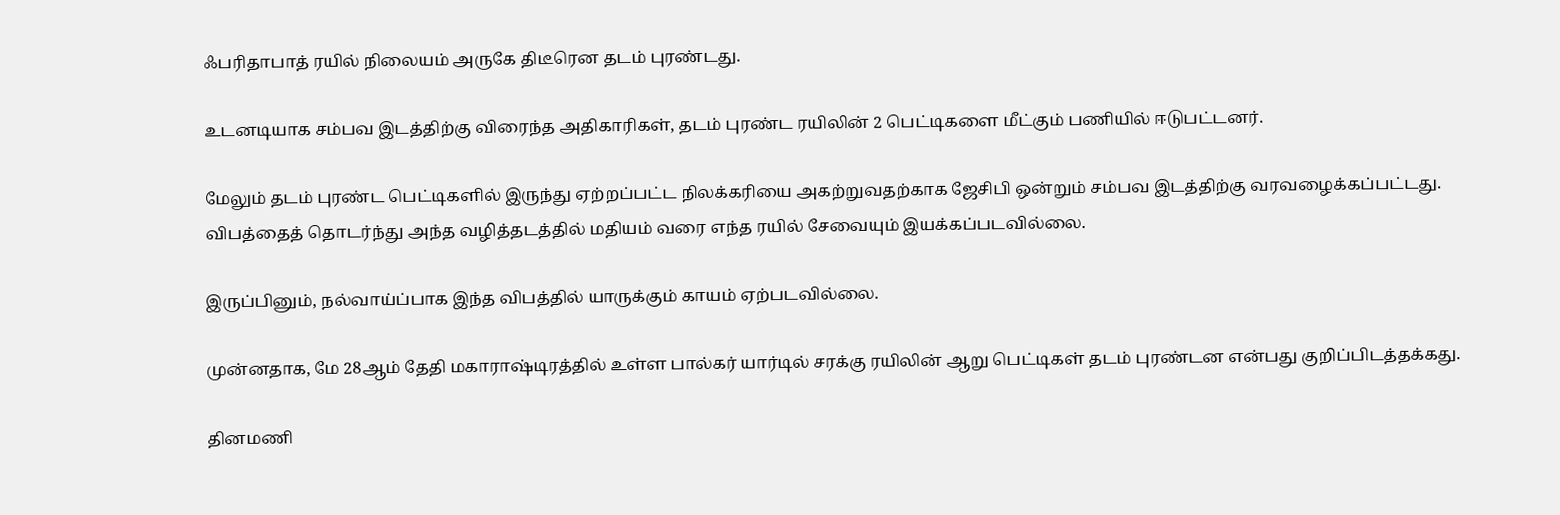ஃபரிதாபாத் ரயில் நிலையம் அருகே திடீரென தடம் புரண்டது.

உடனடியாக சம்பவ இடத்திற்கு விரைந்த அதிகாரிகள், தடம் புரண்ட ரயிலின் 2 பெட்டிகளை மீட்கும் பணியில் ஈடுபட்டனர்.

மேலும் தடம் புரண்ட பெட்டிகளில் இருந்து ஏற்றப்பட்ட நிலக்கரியை அகற்றுவதற்காக ஜேசிபி ஒன்றும் சம்பவ இடத்திற்கு வரவழைக்கப்பட்டது. விபத்தைத் தொடர்ந்து அந்த வழித்தடத்தில் மதியம் வரை எந்த ரயில் சேவையும் இயக்கப்படவில்லை.

இருப்பினும், நல்வாய்ப்பாக இந்த விபத்தில் யாருக்கும் காயம் ஏற்படவில்லை.

முன்னதாக, மே 28ஆம் தேதி மகாராஷ்டிரத்தில் உள்ள பால்கர் யார்டில் சரக்கு ரயிலின் ஆறு பெட்டிகள் தடம் புரண்டன என்பது குறிப்பிடத்தக்கது.

தினமணி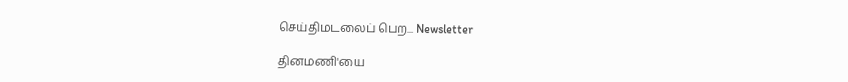செய்திமடலைப் பெற... Newsletter

தினமணி'யை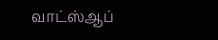வாட்ஸ்ஆப்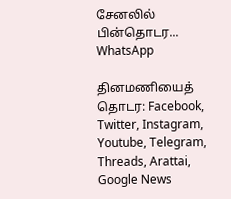சேனலில் பின்தொடர... WhatsApp

தினமணியைத் தொடர: Facebook, Twitter, Instagram, Youtube, Telegram, Threads, Arattai, Google News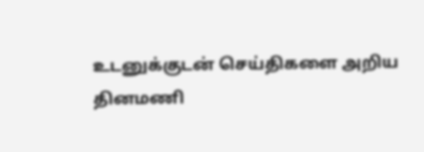உடனுக்குடன் செய்திகளை அறிய தினமணி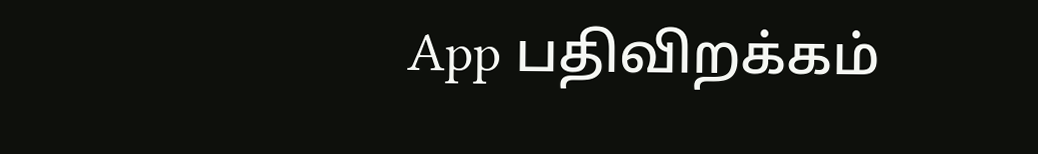App பதிவிறக்கம்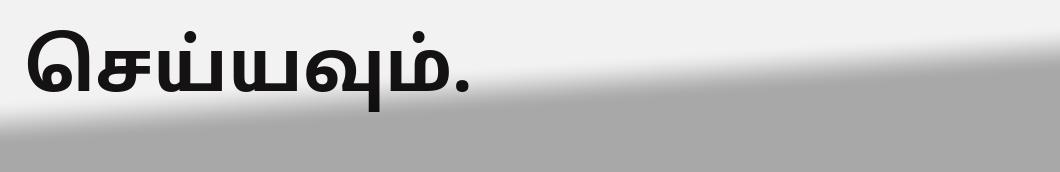செய்யவும்.